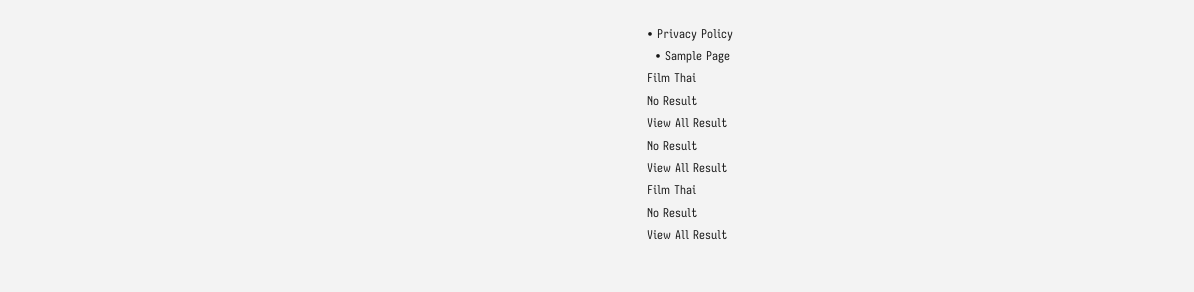• Privacy Policy
  • Sample Page
Film Thai
No Result
View All Result
No Result
View All Result
Film Thai
No Result
View All Result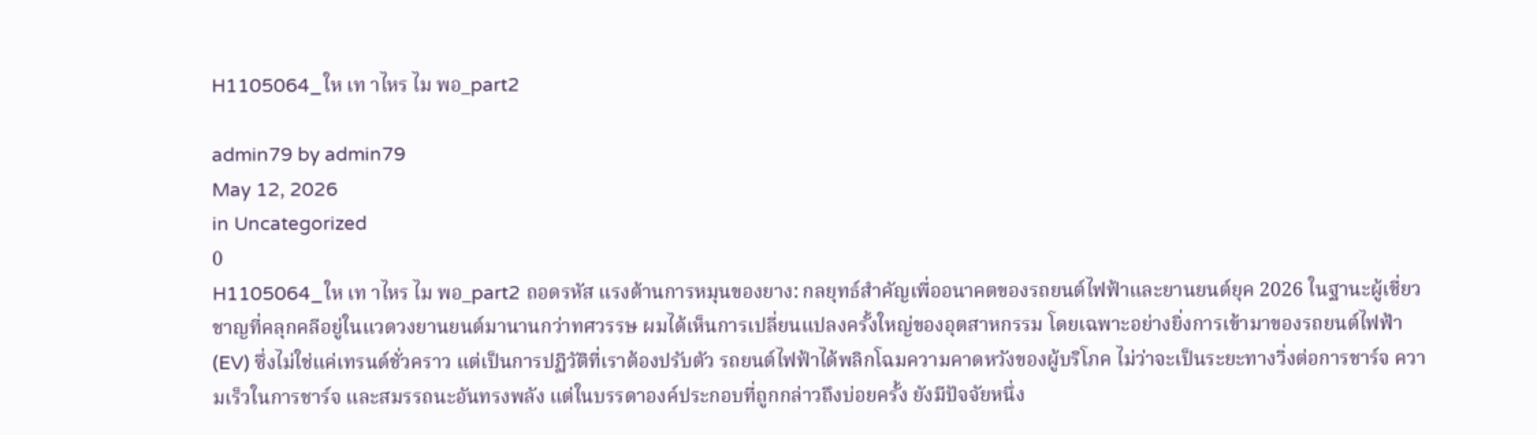H1105064_ให เท าไหร ไม พอ_part2

admin79 by admin79
May 12, 2026
in Uncategorized
0
H1105064_ให เท าไหร ไม พอ_part2 ถอดรหัส แรงต้านการหมุนของยาง: กลยุทธ์สำคัญเพื่ออนาคตของรถยนต์ไฟฟ้าและยานยนต์ยุค 2026 ในฐานะผู้เชี่ยวชาญที่คลุกคลีอยู่ในแวดวงยานยนต์มานานกว่าทศวรรษ ผมได้เห็นการเปลี่ยนแปลงครั้งใหญ่ของอุตสาหกรรม โดยเฉพาะอย่างยิ่งการเข้ามาของรถยนต์ไฟฟ้า (EV) ซึ่งไม่ใช่แค่เทรนด์ชั่วคราว แต่เป็นการปฏิวัติที่เราต้องปรับตัว รถยนต์ไฟฟ้าได้พลิกโฉมความคาดหวังของผู้บริโภค ไม่ว่าจะเป็นระยะทางวิ่งต่อการชาร์จ ความเร็วในการชาร์จ และสมรรถนะอันทรงพลัง แต่ในบรรดาองค์ประกอบที่ถูกกล่าวถึงบ่อยครั้ง ยังมีปัจจัยหนึ่ง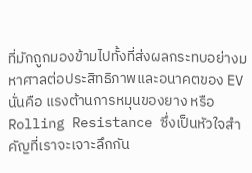ที่มักถูกมองข้ามไปทั้งที่ส่งผลกระทบอย่างมหาศาลต่อประสิทธิภาพและอนาคตของ EV นั่นคือ แรงต้านการหมุนของยาง หรือ Rolling Resistance ซึ่งเป็นหัวใจสำคัญที่เราจะเจาะลึกกัน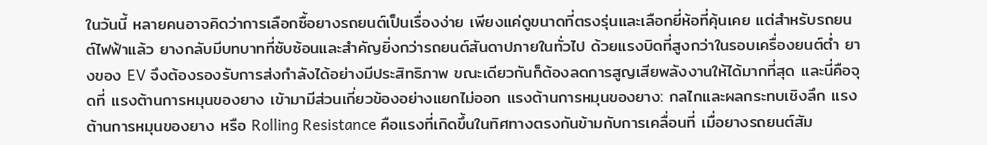ในวันนี้ หลายคนอาจคิดว่าการเลือกซื้อยางรถยนต์เป็นเรื่องง่าย เพียงแค่ดูขนาดที่ตรงรุ่นและเลือกยี่ห้อที่คุ้นเคย แต่สำหรับรถยนต์ไฟฟ้าแล้ว ยางกลับมีบทบาทที่ซับซ้อนและสำคัญยิ่งกว่ารถยนต์สันดาปภายในทั่วไป ด้วยแรงบิดที่สูงกว่าในรอบเครื่องยนต์ต่ำ ยางของ EV จึงต้องรองรับการส่งกำลังได้อย่างมีประสิทธิภาพ ขณะเดียวกันก็ต้องลดการสูญเสียพลังงานให้ได้มากที่สุด และนี่คือจุดที่ แรงต้านการหมุนของยาง เข้ามามีส่วนเกี่ยวข้องอย่างแยกไม่ออก แรงต้านการหมุนของยาง: กลไกและผลกระทบเชิงลึก แรงต้านการหมุนของยาง หรือ Rolling Resistance คือแรงที่เกิดขึ้นในทิศทางตรงกันข้ามกับการเคลื่อนที่ เมื่อยางรถยนต์สัม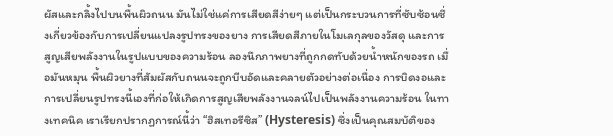ผัสและกลิ้งไปบนพื้นผิวถนน มันไม่ใช่แค่การเสียดสีง่ายๆ แต่เป็นกระบวนการที่ซับซ้อนซึ่งเกี่ยวข้องกับการเปลี่ยนแปลงรูปทรงของยาง การเสียดสีภายในโมเลกุลของวัสดุ และการสูญเสียพลังงานในรูปแบบของความร้อน ลองนึกภาพยางที่ถูกกดทับด้วยน้ำหนักของรถ เมื่อมันหมุน พื้นผิวยางที่สัมผัสกับถนนจะถูกบีบอัดและคลายตัวอย่างต่อเนื่อง การบิดงอและการเปลี่ยนรูปทรงนี้เองที่ก่อให้เกิดการสูญเสียพลังงานจลน์ไปเป็นพลังงานความร้อน ในทางเทคนิค เราเรียกปรากฏการณ์นี้ว่า “ฮิสเทอรีซิส” (Hysteresis) ซึ่งเป็นคุณสมบัติของ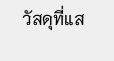วัสดุที่แส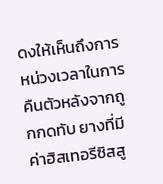ดงให้เห็นถึงการหน่วงเวลาในการคืนตัวหลังจากถูกกดทับ ยางที่มีค่าฮิสเทอรีซิสสู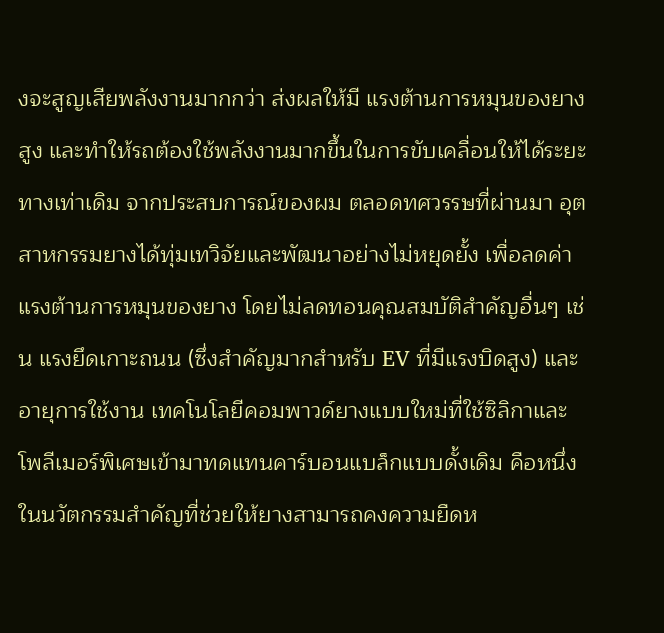งจะสูญเสียพลังงานมากกว่า ส่งผลให้มี แรงต้านการหมุนของยาง สูง และทำให้รถต้องใช้พลังงานมากขึ้นในการขับเคลื่อนให้ได้ระยะทางเท่าเดิม จากประสบการณ์ของผม ตลอดทศวรรษที่ผ่านมา อุตสาหกรรมยางได้ทุ่มเทวิจัยและพัฒนาอย่างไม่หยุดยั้ง เพื่อลดค่า แรงต้านการหมุนของยาง โดยไม่ลดทอนคุณสมบัติสำคัญอื่นๆ เช่น แรงยึดเกาะถนน (ซึ่งสำคัญมากสำหรับ EV ที่มีแรงบิดสูง) และอายุการใช้งาน เทคโนโลยีคอมพาวด์ยางแบบใหม่ที่ใช้ซิลิกาและโพลีเมอร์พิเศษเข้ามาทดแทนคาร์บอนแบล็กแบบดั้งเดิม คือหนึ่งในนวัตกรรมสำคัญที่ช่วยให้ยางสามารถคงความยืดห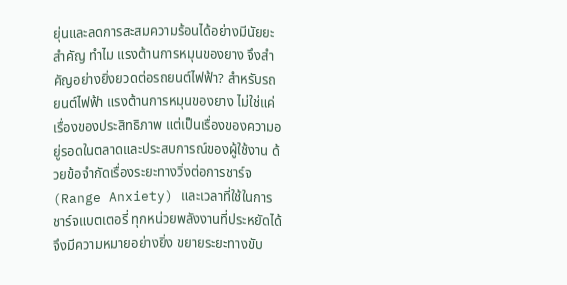ยุ่นและลดการสะสมความร้อนได้อย่างมีนัยยะสำคัญ ทำไม แรงต้านการหมุนของยาง จึงสำคัญอย่างยิ่งยวดต่อรถยนต์ไฟฟ้า? สำหรับรถยนต์ไฟฟ้า แรงต้านการหมุนของยาง ไม่ใช่แค่เรื่องของประสิทธิภาพ แต่เป็นเรื่องของความอยู่รอดในตลาดและประสบการณ์ของผู้ใช้งาน ด้วยข้อจำกัดเรื่องระยะทางวิ่งต่อการชาร์จ (Range Anxiety) และเวลาที่ใช้ในการชาร์จแบตเตอรี่ ทุกหน่วยพลังงานที่ประหยัดได้จึงมีความหมายอย่างยิ่ง ขยายระยะทางขับ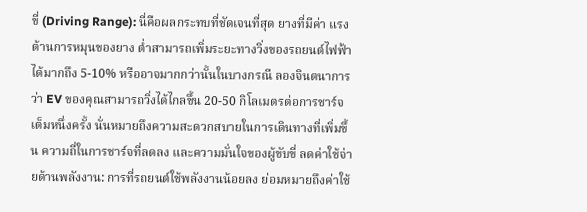ขี่ (Driving Range): นี่คือผลกระทบที่ชัดเจนที่สุด ยางที่มีค่า แรงต้านการหมุนของยาง ต่ำสามารถเพิ่มระยะทางวิ่งของรถยนต์ไฟฟ้าได้มากถึง 5-10% หรืออาจมากกว่านั้นในบางกรณี ลองจินตนาการว่า EV ของคุณสามารถวิ่งได้ไกลขึ้น 20-50 กิโลเมตรต่อการชาร์จเต็มหนึ่งครั้ง นั่นหมายถึงความสะดวกสบายในการเดินทางที่เพิ่มขึ้น ความถี่ในการชาร์จที่ลดลง และความมั่นใจของผู้ขับขี่ ลดค่าใช้จ่ายด้านพลังงาน: การที่รถยนต์ใช้พลังงานน้อยลง ย่อมหมายถึงค่าใช้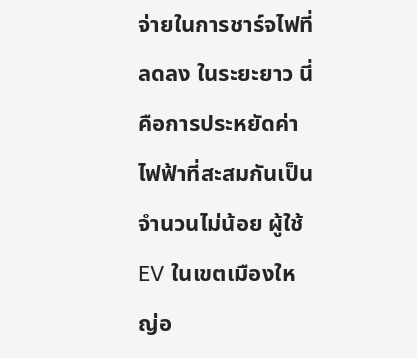จ่ายในการชาร์จไฟที่ลดลง ในระยะยาว นี่คือการประหยัดค่าไฟฟ้าที่สะสมกันเป็นจำนวนไม่น้อย ผู้ใช้ EV ในเขตเมืองใหญ่อ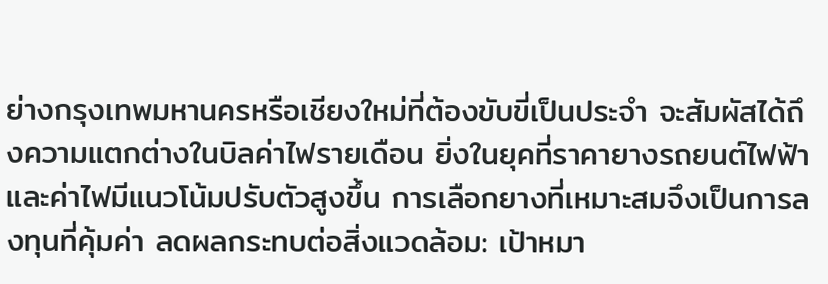ย่างกรุงเทพมหานครหรือเชียงใหม่ที่ต้องขับขี่เป็นประจำ จะสัมผัสได้ถึงความแตกต่างในบิลค่าไฟรายเดือน ยิ่งในยุคที่ราคายางรถยนต์ไฟฟ้าและค่าไฟมีแนวโน้มปรับตัวสูงขึ้น การเลือกยางที่เหมาะสมจึงเป็นการลงทุนที่คุ้มค่า ลดผลกระทบต่อสิ่งแวดล้อม: เป้าหมา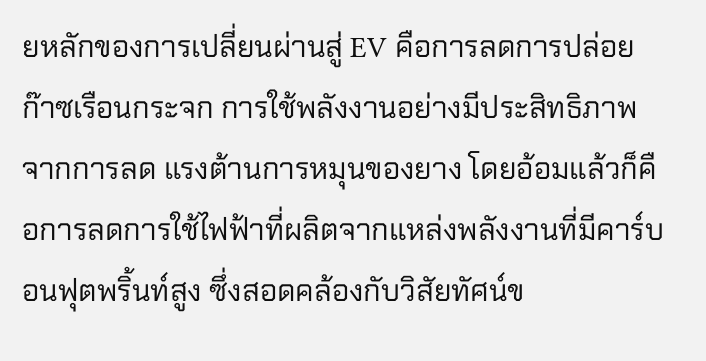ยหลักของการเปลี่ยนผ่านสู่ EV คือการลดการปล่อยก๊าซเรือนกระจก การใช้พลังงานอย่างมีประสิทธิภาพจากการลด แรงต้านการหมุนของยาง โดยอ้อมแล้วก็คือการลดการใช้ไฟฟ้าที่ผลิตจากแหล่งพลังงานที่มีคาร์บอนฟุตพริ้นท์สูง ซึ่งสอดคล้องกับวิสัยทัศน์ข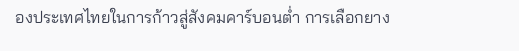องประเทศไทยในการก้าวสู่สังคมคาร์บอนต่ำ การเลือกยาง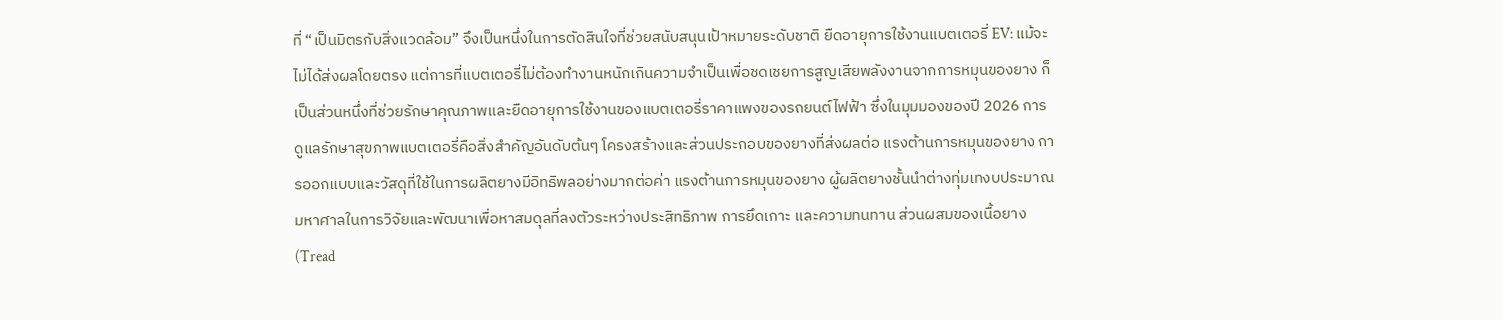ที่ “เป็นมิตรกับสิ่งแวดล้อม” จึงเป็นหนึ่งในการตัดสินใจที่ช่วยสนับสนุนเป้าหมายระดับชาติ ยืดอายุการใช้งานแบตเตอรี่ EV: แม้จะไม่ได้ส่งผลโดยตรง แต่การที่แบตเตอรี่ไม่ต้องทำงานหนักเกินความจำเป็นเพื่อชดเชยการสูญเสียพลังงานจากการหมุนของยาง ก็เป็นส่วนหนึ่งที่ช่วยรักษาคุณภาพและยืดอายุการใช้งานของแบตเตอรี่ราคาแพงของรถยนต์ไฟฟ้า ซึ่งในมุมมองของปี 2026 การดูแลรักษาสุขภาพแบตเตอรี่คือสิ่งสำคัญอันดับต้นๆ โครงสร้างและส่วนประกอบของยางที่ส่งผลต่อ แรงต้านการหมุนของยาง การออกแบบและวัสดุที่ใช้ในการผลิตยางมีอิทธิพลอย่างมากต่อค่า แรงต้านการหมุนของยาง ผู้ผลิตยางชั้นนำต่างทุ่มเทงบประมาณมหาศาลในการวิจัยและพัฒนาเพื่อหาสมดุลที่ลงตัวระหว่างประสิทธิภาพ การยึดเกาะ และความทนทาน ส่วนผสมของเนื้อยาง (Tread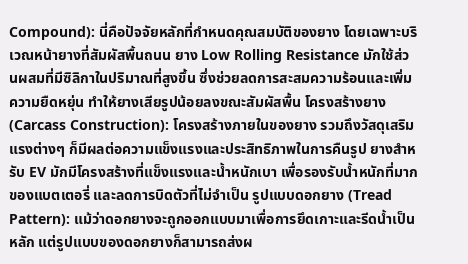Compound): นี่คือปัจจัยหลักที่กำหนดคุณสมบัติของยาง โดยเฉพาะบริเวณหน้ายางที่สัมผัสพื้นถนน ยาง Low Rolling Resistance มักใช้ส่วนผสมที่มีซิลิกาในปริมาณที่สูงขึ้น ซึ่งช่วยลดการสะสมความร้อนและเพิ่มความยืดหยุ่น ทำให้ยางเสียรูปน้อยลงขณะสัมผัสพื้น โครงสร้างยาง (Carcass Construction): โครงสร้างภายในของยาง รวมถึงวัสดุเสริมแรงต่างๆ ก็มีผลต่อความแข็งแรงและประสิทธิภาพในการคืนรูป ยางสำหรับ EV มักมีโครงสร้างที่แข็งแรงและน้ำหนักเบา เพื่อรองรับน้ำหนักที่มากของแบตเตอรี่ และลดการบิดตัวที่ไม่จำเป็น รูปแบบดอกยาง (Tread Pattern): แม้ว่าดอกยางจะถูกออกแบบมาเพื่อการยึดเกาะและรีดน้ำเป็นหลัก แต่รูปแบบของดอกยางก็สามารถส่งผ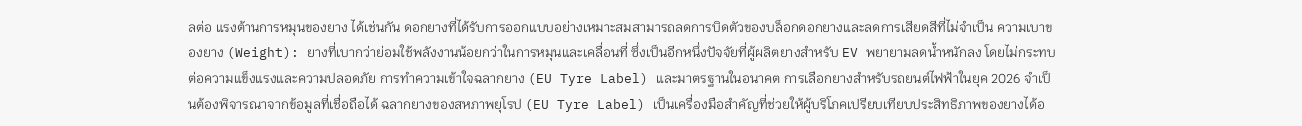ลต่อ แรงต้านการหมุนของยาง ได้เช่นกัน ดอกยางที่ได้รับการออกแบบอย่างเหมาะสมสามารถลดการบิดตัวของบล็อกดอกยางและลดการเสียดสีที่ไม่จำเป็น ความเบาของยาง (Weight): ยางที่เบากว่าย่อมใช้พลังงานน้อยกว่าในการหมุนและเคลื่อนที่ ซึ่งเป็นอีกหนึ่งปัจจัยที่ผู้ผลิตยางสำหรับ EV พยายามลดน้ำหนักลง โดยไม่กระทบต่อความแข็งแรงและความปลอดภัย การทำความเข้าใจฉลากยาง (EU Tyre Label) และมาตรฐานในอนาคต การเลือกยางสำหรับรถยนต์ไฟฟ้าในยุค 2026 จำเป็นต้องพิจารณาจากข้อมูลที่เชื่อถือได้ ฉลากยางของสหภาพยุโรป (EU Tyre Label) เป็นเครื่องมือสำคัญที่ช่วยให้ผู้บริโภคเปรียบเทียบประสิทธิภาพของยางได้อ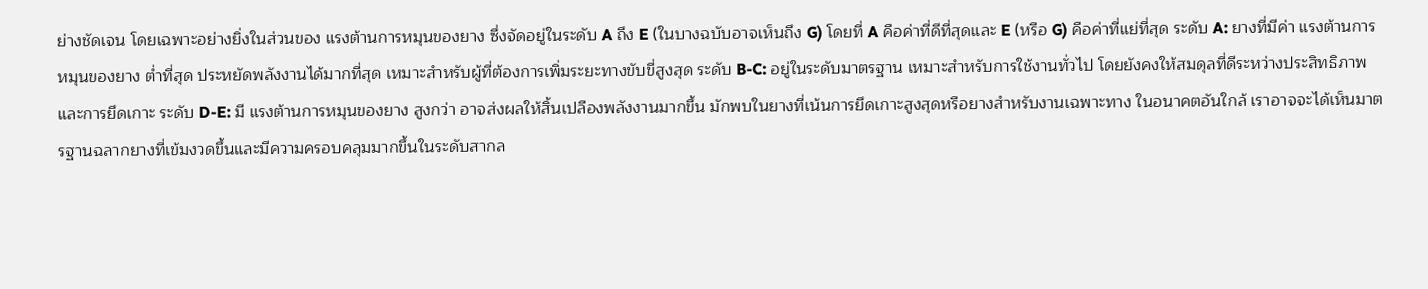ย่างชัดเจน โดยเฉพาะอย่างยิ่งในส่วนของ แรงต้านการหมุนของยาง ซึ่งจัดอยู่ในระดับ A ถึง E (ในบางฉบับอาจเห็นถึง G) โดยที่ A คือค่าที่ดีที่สุดและ E (หรือ G) คือค่าที่แย่ที่สุด ระดับ A: ยางที่มีค่า แรงต้านการหมุนของยาง ต่ำที่สุด ประหยัดพลังงานได้มากที่สุด เหมาะสำหรับผู้ที่ต้องการเพิ่มระยะทางขับขี่สูงสุด ระดับ B-C: อยู่ในระดับมาตรฐาน เหมาะสำหรับการใช้งานทั่วไป โดยยังคงให้สมดุลที่ดีระหว่างประสิทธิภาพและการยึดเกาะ ระดับ D-E: มี แรงต้านการหมุนของยาง สูงกว่า อาจส่งผลให้สิ้นเปลืองพลังงานมากขึ้น มักพบในยางที่เน้นการยึดเกาะสูงสุดหรือยางสำหรับงานเฉพาะทาง ในอนาคตอันใกล้ เราอาจจะได้เห็นมาตรฐานฉลากยางที่เข้มงวดขึ้นและมีความครอบคลุมมากขึ้นในระดับสากล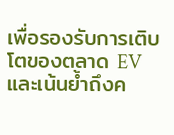เพื่อรองรับการเติบโตของตลาด EV และเน้นย้ำถึงค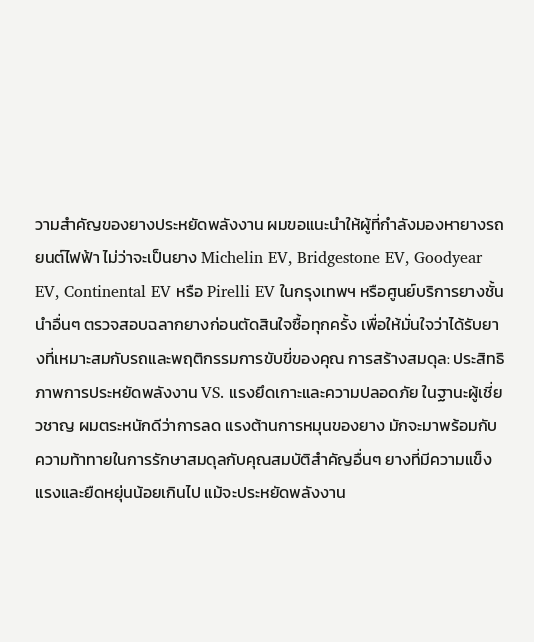วามสำคัญของยางประหยัดพลังงาน ผมขอแนะนำให้ผู้ที่กำลังมองหายางรถยนต์ไฟฟ้า ไม่ว่าจะเป็นยาง Michelin EV, Bridgestone EV, Goodyear EV, Continental EV หรือ Pirelli EV ในกรุงเทพฯ หรือศูนย์บริการยางชั้นนำอื่นๆ ตรวจสอบฉลากยางก่อนตัดสินใจซื้อทุกครั้ง เพื่อให้มั่นใจว่าได้รับยางที่เหมาะสมกับรถและพฤติกรรมการขับขี่ของคุณ การสร้างสมดุล: ประสิทธิภาพการประหยัดพลังงาน VS. แรงยึดเกาะและความปลอดภัย ในฐานะผู้เชี่ยวชาญ ผมตระหนักดีว่าการลด แรงต้านการหมุนของยาง มักจะมาพร้อมกับความท้าทายในการรักษาสมดุลกับคุณสมบัติสำคัญอื่นๆ ยางที่มีความแข็งแรงและยืดหยุ่นน้อยเกินไป แม้จะประหยัดพลังงาน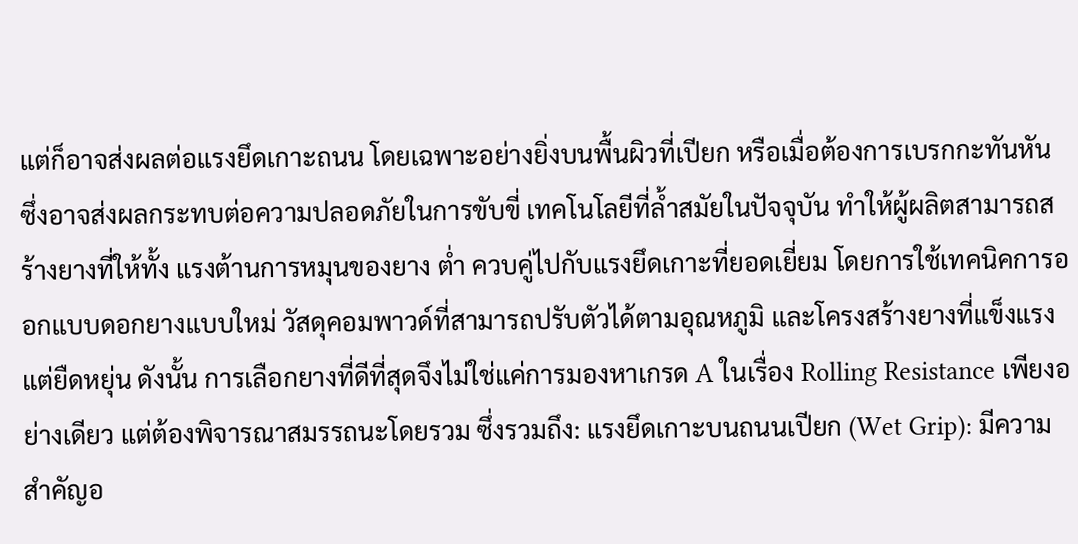แต่ก็อาจส่งผลต่อแรงยึดเกาะถนน โดยเฉพาะอย่างยิ่งบนพื้นผิวที่เปียก หรือเมื่อต้องการเบรกกะทันหัน ซึ่งอาจส่งผลกระทบต่อความปลอดภัยในการขับขี่ เทคโนโลยีที่ล้ำสมัยในปัจจุบัน ทำให้ผู้ผลิตสามารถสร้างยางที่ให้ทั้ง แรงต้านการหมุนของยาง ต่ำ ควบคู่ไปกับแรงยึดเกาะที่ยอดเยี่ยม โดยการใช้เทคนิคการออกแบบดอกยางแบบใหม่ วัสดุคอมพาวด์ที่สามารถปรับตัวได้ตามอุณหภูมิ และโครงสร้างยางที่แข็งแรงแต่ยืดหยุ่น ดังนั้น การเลือกยางที่ดีที่สุดจึงไม่ใช่แค่การมองหาเกรด A ในเรื่อง Rolling Resistance เพียงอย่างเดียว แต่ต้องพิจารณาสมรรถนะโดยรวม ซึ่งรวมถึง: แรงยึดเกาะบนถนนเปียก (Wet Grip): มีความสำคัญอ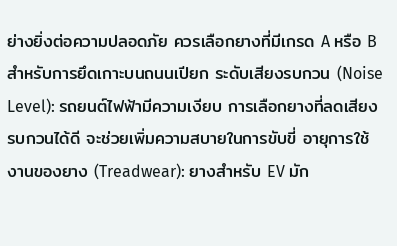ย่างยิ่งต่อความปลอดภัย ควรเลือกยางที่มีเกรด A หรือ B สำหรับการยึดเกาะบนถนนเปียก ระดับเสียงรบกวน (Noise Level): รถยนต์ไฟฟ้ามีความเงียบ การเลือกยางที่ลดเสียงรบกวนได้ดี จะช่วยเพิ่มความสบายในการขับขี่ อายุการใช้งานของยาง (Treadwear): ยางสำหรับ EV มัก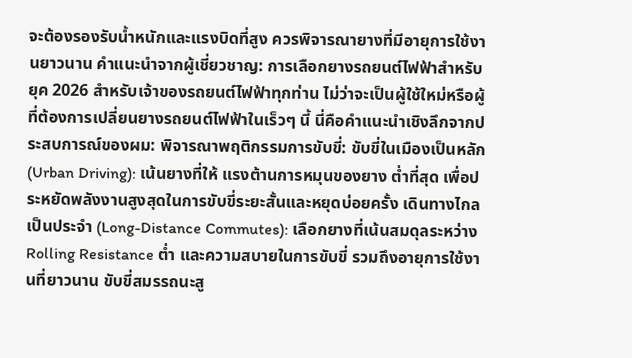จะต้องรองรับน้ำหนักและแรงบิดที่สูง ควรพิจารณายางที่มีอายุการใช้งานยาวนาน คำแนะนำจากผู้เชี่ยวชาญ: การเลือกยางรถยนต์ไฟฟ้าสำหรับยุค 2026 สำหรับเจ้าของรถยนต์ไฟฟ้าทุกท่าน ไม่ว่าจะเป็นผู้ใช้ใหม่หรือผู้ที่ต้องการเปลี่ยนยางรถยนต์ไฟฟ้าในเร็วๆ นี้ นี่คือคำแนะนำเชิงลึกจากประสบการณ์ของผม: พิจารณาพฤติกรรมการขับขี่: ขับขี่ในเมืองเป็นหลัก (Urban Driving): เน้นยางที่ให้ แรงต้านการหมุนของยาง ต่ำที่สุด เพื่อประหยัดพลังงานสูงสุดในการขับขี่ระยะสั้นและหยุดบ่อยครั้ง เดินทางไกลเป็นประจำ (Long-Distance Commutes): เลือกยางที่เน้นสมดุลระหว่าง Rolling Resistance ต่ำ และความสบายในการขับขี่ รวมถึงอายุการใช้งานที่ยาวนาน ขับขี่สมรรถนะสู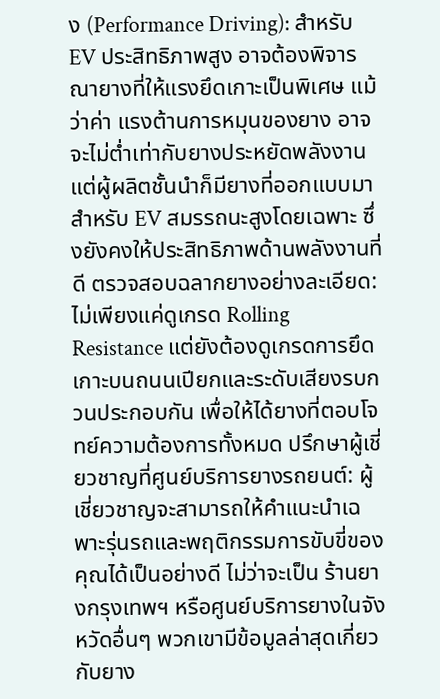ง (Performance Driving): สำหรับ EV ประสิทธิภาพสูง อาจต้องพิจารณายางที่ให้แรงยึดเกาะเป็นพิเศษ แม้ว่าค่า แรงต้านการหมุนของยาง อาจจะไม่ต่ำเท่ากับยางประหยัดพลังงาน แต่ผู้ผลิตชั้นนำก็มียางที่ออกแบบมาสำหรับ EV สมรรถนะสูงโดยเฉพาะ ซึ่งยังคงให้ประสิทธิภาพด้านพลังงานที่ดี ตรวจสอบฉลากยางอย่างละเอียด: ไม่เพียงแค่ดูเกรด Rolling Resistance แต่ยังต้องดูเกรดการยึดเกาะบนถนนเปียกและระดับเสียงรบกวนประกอบกัน เพื่อให้ได้ยางที่ตอบโจทย์ความต้องการทั้งหมด ปรึกษาผู้เชี่ยวชาญที่ศูนย์บริการยางรถยนต์: ผู้เชี่ยวชาญจะสามารถให้คำแนะนำเฉพาะรุ่นรถและพฤติกรรมการขับขี่ของคุณได้เป็นอย่างดี ไม่ว่าจะเป็น ร้านยางกรุงเทพฯ หรือศูนย์บริการยางในจังหวัดอื่นๆ พวกเขามีข้อมูลล่าสุดเกี่ยวกับยาง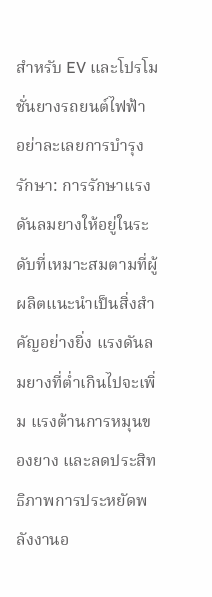สำหรับ EV และโปรโมชั่นยางรถยนต์ไฟฟ้า อย่าละเลยการบำรุงรักษา: การรักษาแรงดันลมยางให้อยู่ในระดับที่เหมาะสมตามที่ผู้ผลิตแนะนำเป็นสิ่งสำคัญอย่างยิ่ง แรงดันลมยางที่ต่ำเกินไปจะเพิ่ม แรงต้านการหมุนของยาง และลดประสิทธิภาพการประหยัดพลังงานอ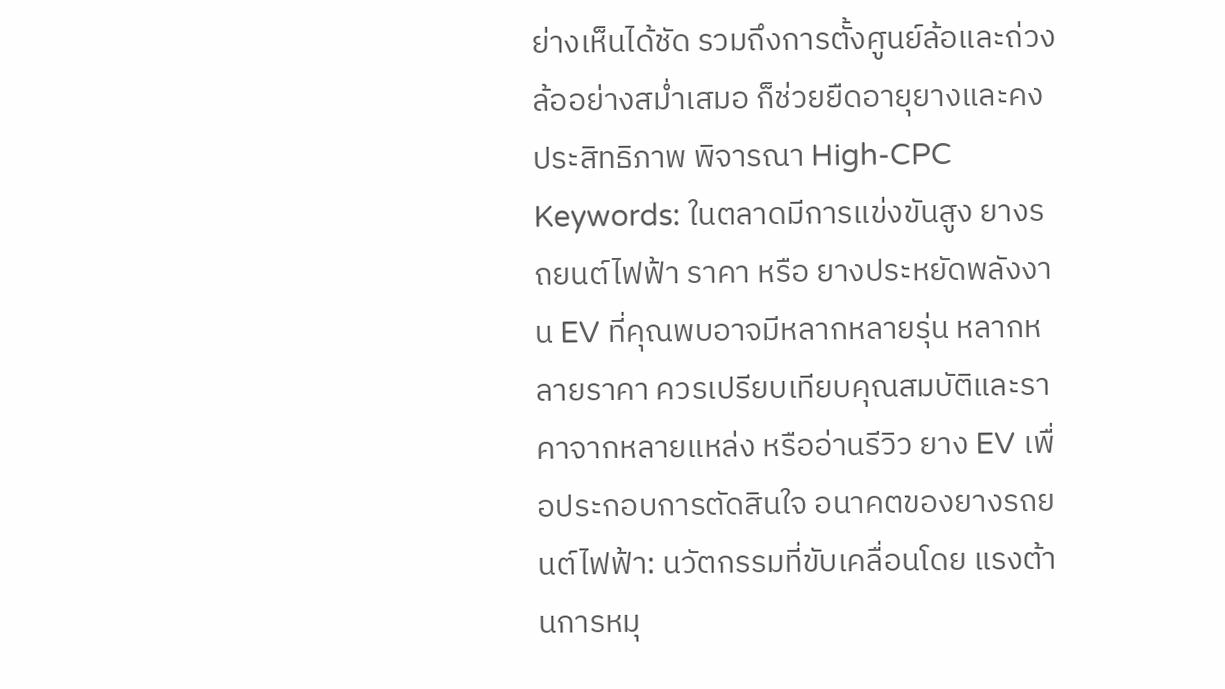ย่างเห็นได้ชัด รวมถึงการตั้งศูนย์ล้อและถ่วงล้ออย่างสม่ำเสมอ ก็ช่วยยืดอายุยางและคงประสิทธิภาพ พิจารณา High-CPC Keywords: ในตลาดมีการแข่งขันสูง ยางรถยนต์ไฟฟ้า ราคา หรือ ยางประหยัดพลังงาน EV ที่คุณพบอาจมีหลากหลายรุ่น หลากหลายราคา ควรเปรียบเทียบคุณสมบัติและราคาจากหลายแหล่ง หรืออ่านรีวิว ยาง EV เพื่อประกอบการตัดสินใจ อนาคตของยางรถยนต์ไฟฟ้า: นวัตกรรมที่ขับเคลื่อนโดย แรงต้านการหมุ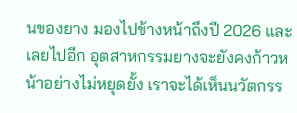นของยาง มองไปข้างหน้าถึงปี 2026 และเลยไปอีก อุตสาหกรรมยางจะยังคงก้าวหน้าอย่างไม่หยุดยั้ง เราจะได้เห็นนวัตกรร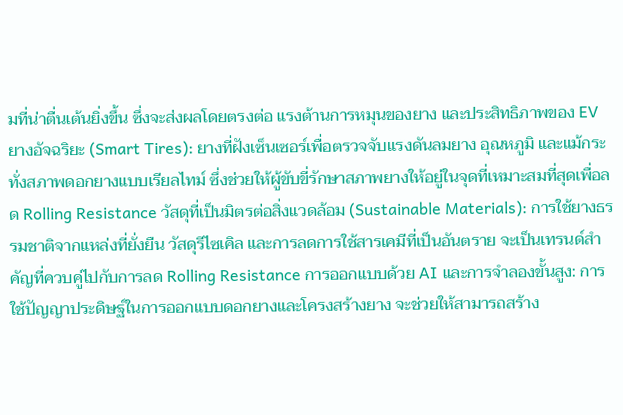มที่น่าตื่นเต้นยิ่งขึ้น ซึ่งจะส่งผลโดยตรงต่อ แรงต้านการหมุนของยาง และประสิทธิภาพของ EV ยางอัจฉริยะ (Smart Tires): ยางที่ฝังเซ็นเซอร์เพื่อตรวจจับแรงดันลมยาง อุณหภูมิ และแม้กระทั่งสภาพดอกยางแบบเรียลไทม์ ซึ่งช่วยให้ผู้ขับขี่รักษาสภาพยางให้อยู่ในจุดที่เหมาะสมที่สุดเพื่อลด Rolling Resistance วัสดุที่เป็นมิตรต่อสิ่งแวดล้อม (Sustainable Materials): การใช้ยางธรรมชาติจากแหล่งที่ยั่งยืน วัสดุรีไซเคิล และการลดการใช้สารเคมีที่เป็นอันตราย จะเป็นเทรนด์สำคัญที่ควบคู่ไปกับการลด Rolling Resistance การออกแบบด้วย AI และการจำลองขั้นสูง: การใช้ปัญญาประดิษฐ์ในการออกแบบดอกยางและโครงสร้างยาง จะช่วยให้สามารถสร้าง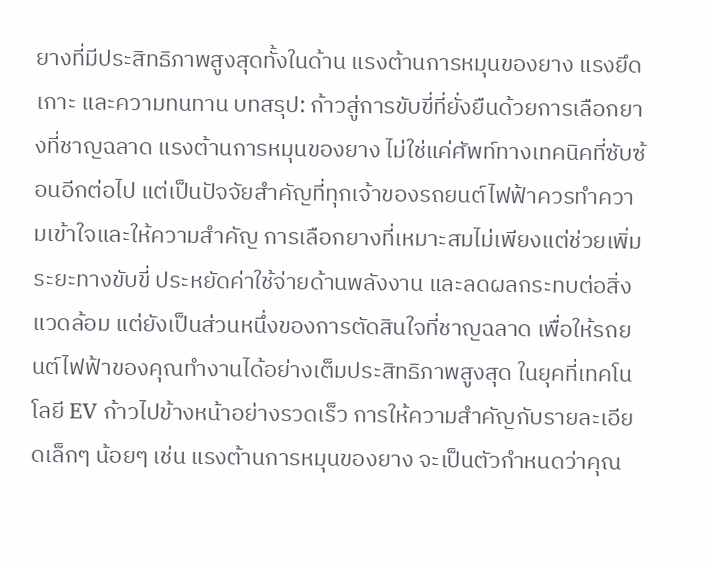ยางที่มีประสิทธิภาพสูงสุดทั้งในด้าน แรงต้านการหมุนของยาง แรงยึดเกาะ และความทนทาน บทสรุป: ก้าวสู่การขับขี่ที่ยั่งยืนด้วยการเลือกยางที่ชาญฉลาด แรงต้านการหมุนของยาง ไม่ใช่แค่ศัพท์ทางเทคนิคที่ซับซ้อนอีกต่อไป แต่เป็นปัจจัยสำคัญที่ทุกเจ้าของรถยนต์ไฟฟ้าควรทำความเข้าใจและให้ความสำคัญ การเลือกยางที่เหมาะสมไม่เพียงแต่ช่วยเพิ่มระยะทางขับขี่ ประหยัดค่าใช้จ่ายด้านพลังงาน และลดผลกระทบต่อสิ่งแวดล้อม แต่ยังเป็นส่วนหนึ่งของการตัดสินใจที่ชาญฉลาด เพื่อให้รถยนต์ไฟฟ้าของคุณทำงานได้อย่างเต็มประสิทธิภาพสูงสุด ในยุคที่เทคโนโลยี EV ก้าวไปข้างหน้าอย่างรวดเร็ว การให้ความสำคัญกับรายละเอียดเล็กๆ น้อยๆ เช่น แรงต้านการหมุนของยาง จะเป็นตัวกำหนดว่าคุณ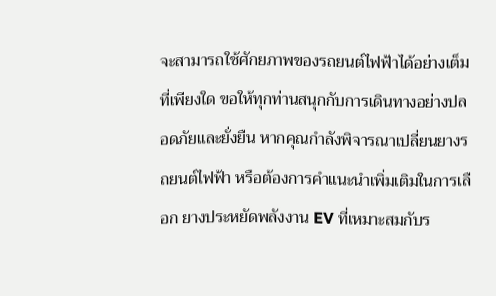จะสามารถใช้ศักยภาพของรถยนต์ไฟฟ้าได้อย่างเต็มที่เพียงใด ขอให้ทุกท่านสนุกกับการเดินทางอย่างปลอดภัยและยั่งยืน หากคุณกำลังพิจารณาเปลี่ยนยางรถยนต์ไฟฟ้า หรือต้องการคำแนะนำเพิ่มเติมในการเลือก ยางประหยัดพลังงาน EV ที่เหมาะสมกับร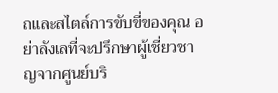ถและสไตล์การขับขี่ของคุณ อย่าลังเลที่จะปรึกษาผู้เชี่ยวชาญจากศูนย์บริ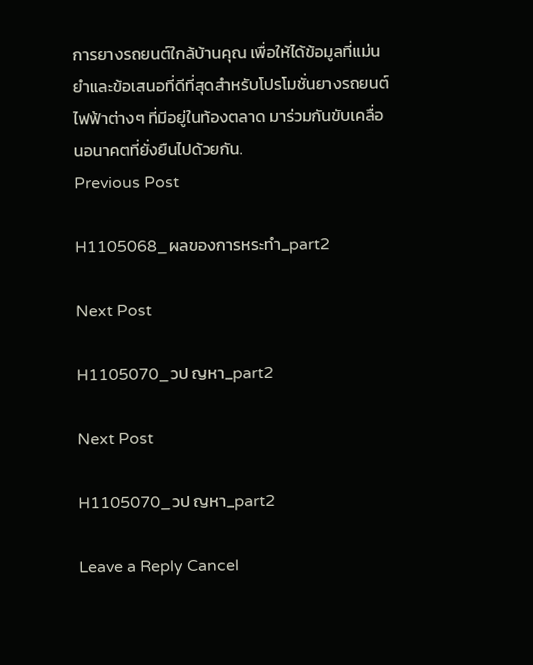การยางรถยนต์ใกล้บ้านคุณ เพื่อให้ได้ข้อมูลที่แม่นยำและข้อเสนอที่ดีที่สุดสำหรับโปรโมชั่นยางรถยนต์ไฟฟ้าต่างๆ ที่มีอยู่ในท้องตลาด มาร่วมกันขับเคลื่อนอนาคตที่ยั่งยืนไปด้วยกัน.
Previous Post

H1105068_ผลของการหระทำ_part2

Next Post

H1105070_วป ญหา_part2

Next Post

H1105070_วป ญหา_part2

Leave a Reply Cancel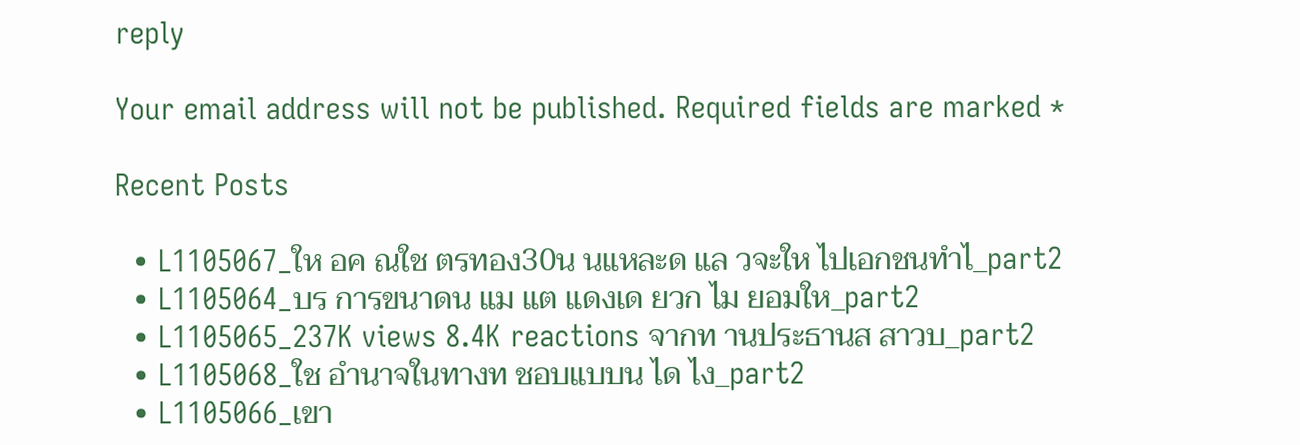reply

Your email address will not be published. Required fields are marked *

Recent Posts

  • L1105067_ให อค ณใช ตรทอง30น นแหละด แล วจะให ไปเอกชนทำไ_part2
  • L1105064_บร การขนาดน แม แต แดงเด ยวก ไม ยอมให_part2
  • L1105065_237K views 8.4K reactions จากท านประธานส สาวบ_part2
  • L1105068_ใช อำนาจในทางท ชอบแบบน ได ไง_part2
  • L1105066_เขา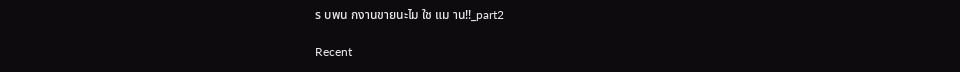ร บพน กงานขายนะไม ใช แม าน!!_part2

Recent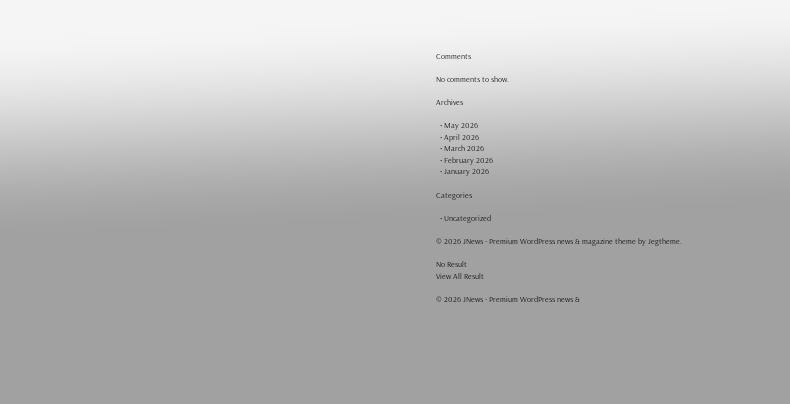Comments

No comments to show.

Archives

  • May 2026
  • April 2026
  • March 2026
  • February 2026
  • January 2026

Categories

  • Uncategorized

© 2026 JNews - Premium WordPress news & magazine theme by Jegtheme.

No Result
View All Result

© 2026 JNews - Premium WordPress news &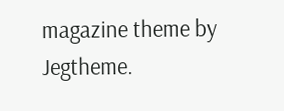magazine theme by Jegtheme.